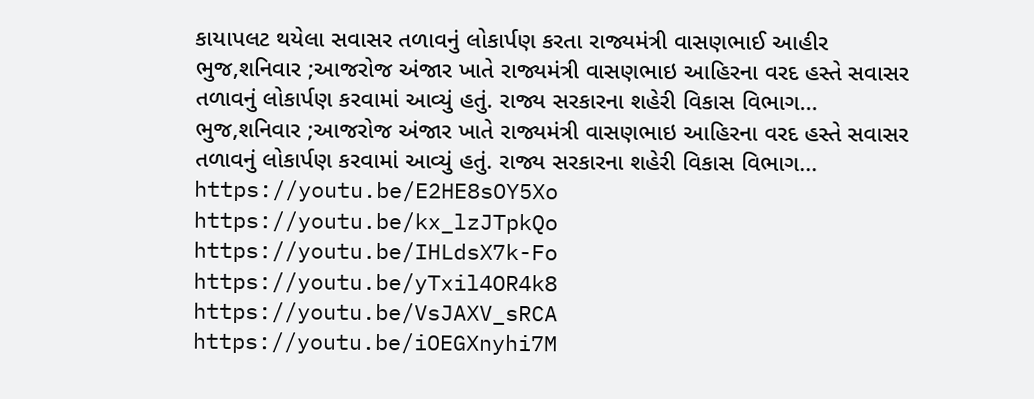કાયાપલટ થયેલા સવાસર તળાવનું લોકાર્પણ કરતા રાજ્યમંત્રી વાસણભાઈ આહીર
ભુજ,શનિવાર ;આજરોજ અંજાર ખાતે રાજ્યમંત્રી વાસણભાઇ આહિરના વરદ હસ્તે સવાસર તળાવનું લોકાર્પણ કરવામાં આવ્યું હતું. રાજ્ય સરકારના શહેરી વિકાસ વિભાગ...
ભુજ,શનિવાર ;આજરોજ અંજાર ખાતે રાજ્યમંત્રી વાસણભાઇ આહિરના વરદ હસ્તે સવાસર તળાવનું લોકાર્પણ કરવામાં આવ્યું હતું. રાજ્ય સરકારના શહેરી વિકાસ વિભાગ...
https://youtu.be/E2HE8sOY5Xo
https://youtu.be/kx_lzJTpkQo
https://youtu.be/IHLdsX7k-Fo
https://youtu.be/yTxil4OR4k8
https://youtu.be/VsJAXV_sRCA
https://youtu.be/iOEGXnyhi7M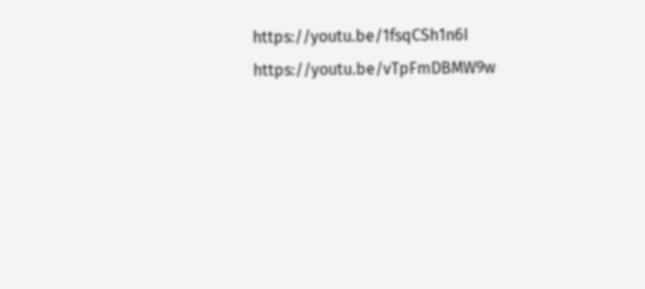https://youtu.be/1fsqCSh1n6I
https://youtu.be/vTpFmDBMW9w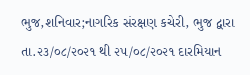ભુજ,શનિવાર;નાગરિક સંરક્ષણ કચેરી, ભુજ દ્વારા તા.૨૩/૦૮/૨૦૨૧ થી ૨૫/૦૮/૨૦૨૧ દારમિયાન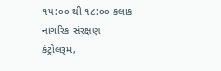૧૫:૦૦ થી ૧૮:૦૦ કલાક નાગરિક સંરક્ષણ કંટ્રોલરૂમ,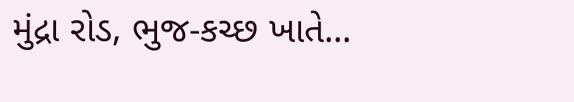મુંદ્રા રોડ, ભુજ-કચ્છ ખાતે...